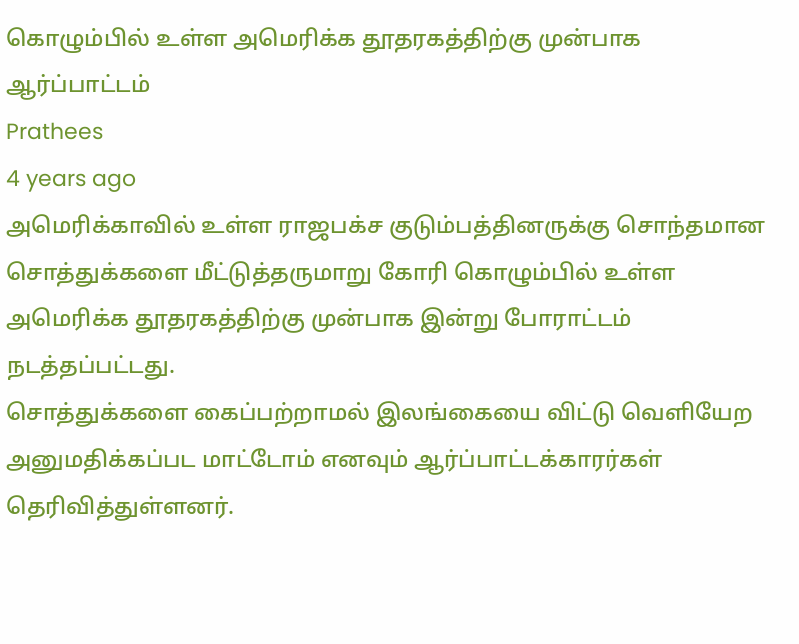கொழும்பில் உள்ள அமெரிக்க தூதரகத்திற்கு முன்பாக ஆர்ப்பாட்டம்
Prathees
4 years ago
அமெரிக்காவில் உள்ள ராஜபக்ச குடும்பத்தினருக்கு சொந்தமான சொத்துக்களை மீட்டுத்தருமாறு கோரி கொழும்பில் உள்ள அமெரிக்க தூதரகத்திற்கு முன்பாக இன்று போராட்டம் நடத்தப்பட்டது.
சொத்துக்களை கைப்பற்றாமல் இலங்கையை விட்டு வெளியேற அனுமதிக்கப்பட மாட்டோம் எனவும் ஆர்ப்பாட்டக்காரர்கள் தெரிவித்துள்ளனர்.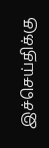இச்செய்திக்கு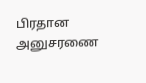பிரதான அனுசரணை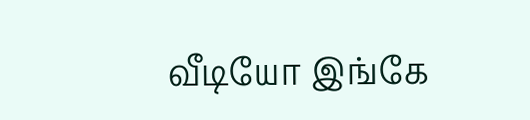வீடியோ இங்கே